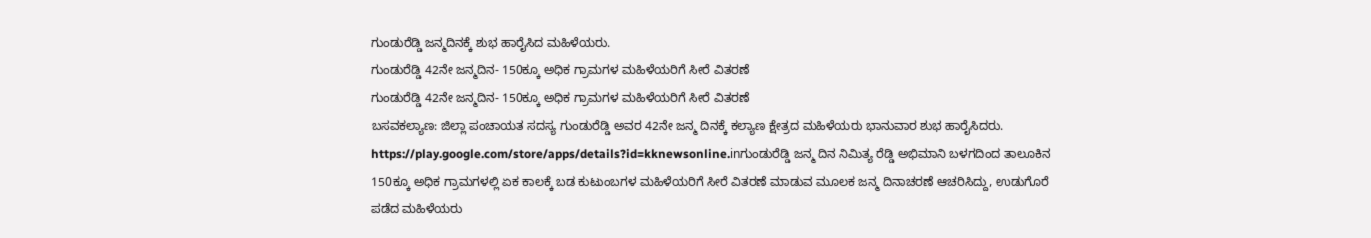ಗುಂಡುರೆಡ್ಡಿ ಜನ್ಮದಿನಕ್ಕೆ ಶುಭ ಹಾರೈಸಿದ ಮಹಿಳೆಯರು.
ಗುಂಡುರೆಡ್ಡಿ 42ನೇ ಜನ್ಮದಿನ- 150ಕ್ಕೂ ಅಧಿಕ ಗ್ರಾಮಗಳ ಮಹಿಳೆಯರಿಗೆ ಸೀರೆ ವಿತರಣೆ
ಗುಂಡುರೆಡ್ಡಿ 42ನೇ ಜನ್ಮದಿನ- 150ಕ್ಕೂ ಅಧಿಕ ಗ್ರಾಮಗಳ ಮಹಿಳೆಯರಿಗೆ ಸೀರೆ ವಿತರಣೆ
ಬಸವಕಲ್ಯಾಣ: ಜಿಲ್ಲಾ ಪಂಚಾಯತ ಸದಸ್ಯ ಗುಂಡುರೆಡ್ಡಿ ಅವರ 42ನೇ ಜನ್ಮ ದಿನಕ್ಕೆ ಕಲ್ಯಾಣ ಕ್ಷೇತ್ರದ ಮಹಿಳೆಯರು ಭಾನುವಾರ ಶುಭ ಹಾರೈಸಿದರು.
https://play.google.com/store/apps/details?id=kknewsonline.inಗುಂಡುರೆಡ್ಡಿ ಜನ್ಮ ದಿನ ನಿಮಿತ್ಯ ರೆಡ್ಡಿ ಅಭಿಮಾನಿ ಬಳಗದಿಂದ ತಾಲೂಕಿನ 150ಕ್ಕೂ ಅಧಿಕ ಗ್ರಾಮಗಳಲ್ಲಿ ಏಕ ಕಾಲಕ್ಕೆ ಬಡ ಕುಟುಂಬಗಳ ಮಹಿಳೆಯರಿಗೆ ಸೀರೆ ವಿತರಣೆ ಮಾಡುವ ಮೂಲಕ ಜನ್ಮ ದಿನಾಚರಣೆ ಆಚರಿಸಿದ್ದು, ಉಡುಗೊರೆ ಪಡೆದ ಮಹಿಳೆಯರು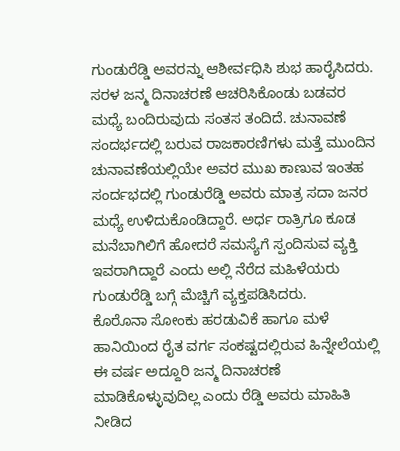ಗುಂಡುರೆಡ್ಡಿ ಅವರನ್ನು ಆಶೀರ್ವಧಿಸಿ ಶುಭ ಹಾರೈಸಿದರು. ಸರಳ ಜನ್ಮ ದಿನಾಚರಣೆ ಆಚರಿಸಿಕೊಂಡು ಬಡವರ ಮಧ್ಯೆ ಬಂದಿರುವುದು ಸಂತಸ ತಂದಿದೆ. ಚುನಾವಣೆ ಸಂದರ್ಭದಲ್ಲಿ ಬರುವ ರಾಜಕಾರಣಿಗಳು ಮತ್ತೆ ಮುಂದಿನ ಚುನಾವಣೆಯಲ್ಲಿಯೇ ಅವರ ಮುಖ ಕಾಣುವ ಇಂತಹ ಸಂರ್ದಭದಲ್ಲಿ ಗುಂಡುರೆಡ್ಡಿ ಅವರು ಮಾತ್ರ ಸದಾ ಜನರ ಮಧ್ಯೆ ಉಳಿದುಕೊಂಡಿದ್ದಾರೆ. ಅರ್ಧ ರಾತ್ರಿಗೂ ಕೂಡ ಮನೆಬಾಗಿಲಿಗೆ ಹೋದರೆ ಸಮಸ್ಯೆಗೆ ಸ್ಪಂದಿಸುವ ವ್ಯಕ್ತಿ ಇವರಾಗಿದ್ದಾರೆ ಎಂದು ಅಲ್ಲಿ ನೆರೆದ ಮಹಿಳೆಯರು ಗುಂಡುರೆಡ್ಡಿ ಬಗ್ಗೆ ಮೆಚ್ಚಿಗೆ ವ್ಯಕ್ತಪಡಿಸಿದರು.
ಕೊರೊನಾ ಸೋಂಕು ಹರಡುವಿಕೆ ಹಾಗೂ ಮಳೆ ಹಾನಿಯಿಂದ ರೈತ ವರ್ಗ ಸಂಕಷ್ಟದಲ್ಲಿರುವ ಹಿನ್ನೇಲೆಯಲ್ಲಿ ಈ ವರ್ಷ ಅದ್ದೂರಿ ಜನ್ಮ ದಿನಾಚರಣೆ ಮಾಡಿಕೊಳ್ಳುವುದಿಲ್ಲ ಎಂದು ರೆಡ್ಡಿ ಅವರು ಮಾಹಿತಿ ನೀಡಿದ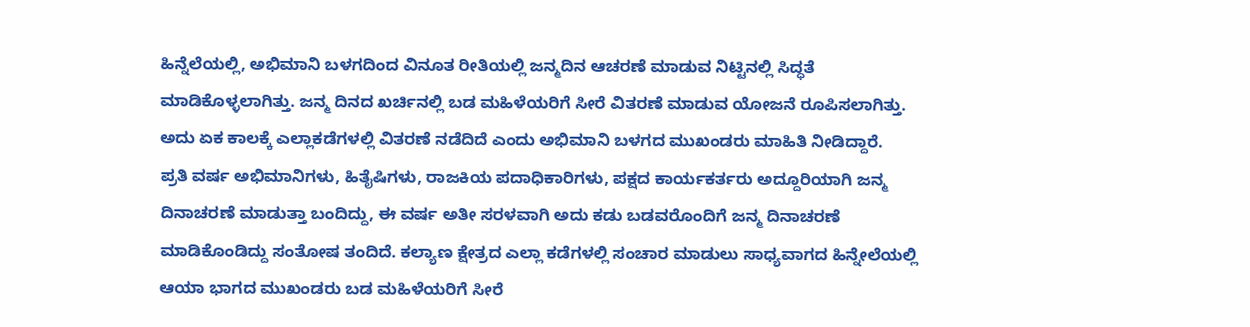ಹಿನ್ನೆಲೆಯಲ್ಲಿ, ಅಭಿಮಾನಿ ಬಳಗದಿಂದ ವಿನೂತ ರೀತಿಯಲ್ಲಿ ಜನ್ಮದಿನ ಆಚರಣೆ ಮಾಡುವ ನಿಟ್ಟಿನಲ್ಲಿ ಸಿದ್ಧತೆ ಮಾಡಿಕೊಳ್ಳಲಾಗಿತ್ತು. ಜನ್ಮ ದಿನದ ಖರ್ಚಿನಲ್ಲಿ ಬಡ ಮಹಿಳೆಯರಿಗೆ ಸೀರೆ ವಿತರಣೆ ಮಾಡುವ ಯೋಜನೆ ರೂಪಿಸಲಾಗಿತ್ತು. ಅದು ಏಕ ಕಾಲಕ್ಕೆ ಎಲ್ಲಾಕಡೆಗಳಲ್ಲಿ ವಿತರಣೆ ನಡೆದಿದೆ ಎಂದು ಅಭಿಮಾನಿ ಬಳಗದ ಮುಖಂಡರು ಮಾಹಿತಿ ನೀಡಿದ್ದಾರೆ.
ಪ್ರತಿ ವರ್ಷ ಅಭಿಮಾನಿಗಳು, ಹಿತೈಷಿಗಳು, ರಾಜಕಿಯ ಪದಾಧಿಕಾರಿಗಳು, ಪಕ್ಷದ ಕಾರ್ಯಕರ್ತರು ಅದ್ದೂರಿಯಾಗಿ ಜನ್ಮ ದಿನಾಚರಣೆ ಮಾಡುತ್ತಾ ಬಂದಿದ್ದು, ಈ ವರ್ಷ ಅತೀ ಸರಳವಾಗಿ ಅದು ಕಡು ಬಡವರೊಂದಿಗೆ ಜನ್ಮ ದಿನಾಚರಣೆ ಮಾಡಿಕೊಂಡಿದ್ದು ಸಂತೋಷ ತಂದಿದೆ. ಕಲ್ಯಾಣ ಕ್ಷೇತ್ರದ ಎಲ್ಲಾ ಕಡೆಗಳಲ್ಲಿ ಸಂಚಾರ ಮಾಡುಲು ಸಾಧ್ಯವಾಗದ ಹಿನ್ನೇಲೆಯಲ್ಲಿ ಆಯಾ ಭಾಗದ ಮುಖಂಡರು ಬಡ ಮಹಿಳೆಯರಿಗೆ ಸೀರೆ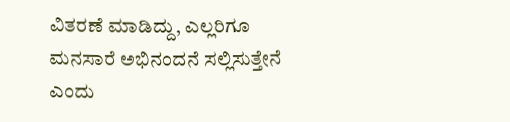ವಿತರಣೆ ಮಾಡಿದ್ದು, ಎಲ್ಲರಿಗೂ ಮನಸಾರೆ ಅಭಿನಂದನೆ ಸಲ್ಲಿಸುತ್ತೇನೆ ಎಂದು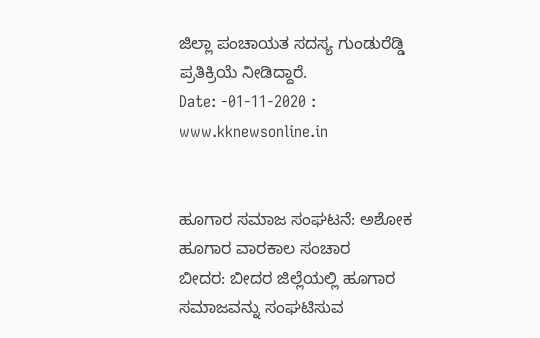ಜಿಲ್ಲಾ ಪಂಚಾಯತ ಸದಸ್ಯ ಗುಂಡುರೆಡ್ಡಿ
ಪ್ರತಿಕ್ರಿಯೆ ನೀಡಿದ್ದಾರೆ.
Date: -01-11-2020 : www.kknewsonline.in


ಹೂಗಾರ ಸಮಾಜ ಸಂಘಟನೆ: ಅಶೋಕ ಹೂಗಾರ ವಾರಕಾಲ ಸಂಚಾರ
ಬೀದರ: ಬೀದರ ಜಿಲ್ಲೆಯಲ್ಲಿ ಹೂಗಾರ ಸಮಾಜವನ್ನು ಸಂಘಟಿಸುವ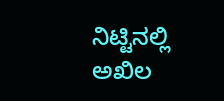ನಿಟ್ಟಿನಲ್ಲಿ ಅಖಿಲ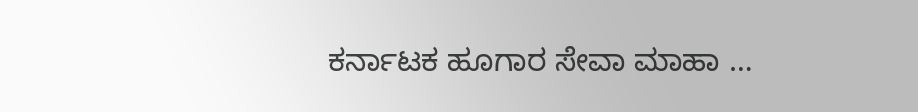ಕರ್ನಾಟಕ ಹೂಗಾರ ಸೇವಾ ಮಾಹಾ …